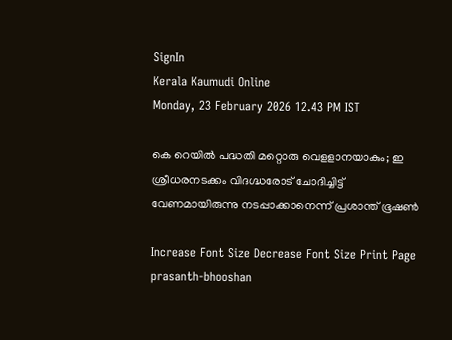SignIn
Kerala Kaumudi Online
Monday, 23 February 2026 12.43 PM IST

കെ റെയിൽ പദ്ധതി മറ്റൊരു വെള‌ളാനയാകും; ഇ ശ്രീധരനടക്കം വിദഗ്ദ്ധരോട് ചോദിച്ചിട്ട് വേണമായിരുന്നു നടപ്പാക്കാനെന്ന് പ്രശാ‌ന്ത് ഭൂഷൺ

Increase Font Size Decrease Font Size Print Page
prasanth-bhooshan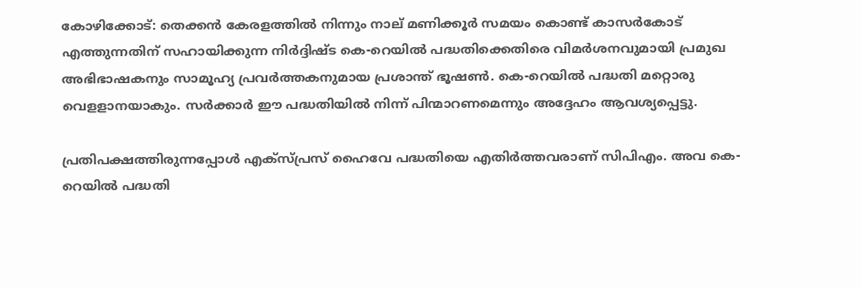കോഴിക്കോട്: തെക്കൻ കേരളത്തിൽ നിന്നും നാല് മണിക്കൂർ സമയം കൊണ്ട് കാസർകോട് എത്തുന്നതിന് സഹായിക്കുന്ന നിർദ്ദിഷ്‌ട കെ-റെയിൽ പദ്ധതിക്കെതിരെ വിമ‌ർശനവുമായി പ്രമുഖ അഭിഭാഷകനും സാമൂഹ്യ പ്രവർത്തകനുമായ പ്രശാന്ത് ഭൂഷൺ. കെ-റെയിൽ പദ്ധതി മറ്റൊരു വെള‌ളാനയാകും. സർക്കാർ ഈ പദ്ധതിയിൽ നിന്ന് പിന്മാറണമെന്നും അദ്ദേഹം ആവശ്യപ്പെട്ടു.

പ്രതിപക്ഷത്തിരുന്നപ്പോൾ എക്‌സ്‌പ്രസ് ഹൈവേ പദ്ധതിയെ എതിർത്തവരാണ് സിപിഎം. അവ‌ കെ-റെയിൽ പദ്ധതി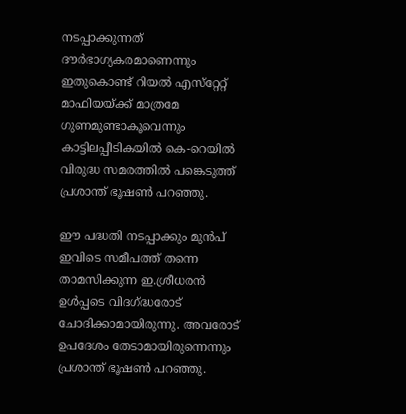നടപ്പാക്കുന്നത് ദൗർഭാഗ്യകരമാണെന്നും ഇതുകൊണ്ട് റിയൽ എസ്‌റ്റേ‌റ്റ് മാഫിയയ്‌ക്ക് മാത്രമേ ഗുണമുണ്ടാകൂവെന്നും കാട്ടിലപ്പീടികയിൽ കെ-റെയിൽ വിരുദ്ധ സമരത്തിൽ പങ്കെടുത്ത് പ്രശാന്ത് ഭൂഷൺ പറഞ്ഞു.

ഈ പദ്ധതി നടപ്പാക്കും മുൻപ് ഇവിടെ സമീപത്ത് തന്നെ താമസിക്കുന്ന ഇ.ശ്രീധരൻ ഉൾപ്പടെ വിദഗ്ദ്ധരോട് ചോദിക്കാമായിരുന്നു. അവരോട് ഉപദേശം തേടാമായിരുന്നെന്നും പ്രശാന്ത് ഭൂഷൺ പറഞ്ഞു.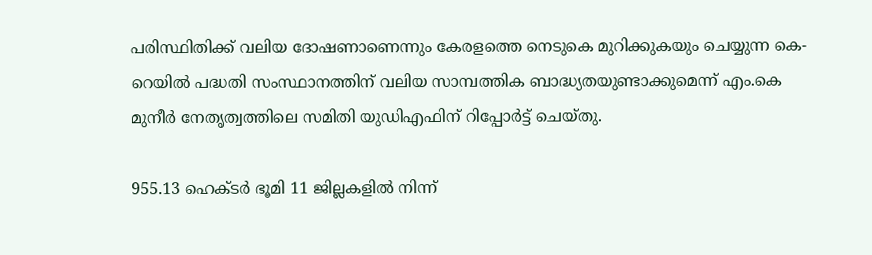പരിസ്ഥിതിക്ക് വലിയ ദോഷണാണെന്നും കേരളത്തെ നെടുകെ മുറിക്കുകയും ചെയ്യുന്ന കെ-റെയിൽ പദ്ധതി സംസ്ഥാനത്തിന് വലിയ സാമ്പത്തിക ബാദ്ധ്യതയുണ്ടാക്കുമെന്ന് എം.കെ മുനീർ നേതൃത്വത്തിലെ സമിതി യുഡിഎഫിന് റിപ്പോർട്ട് ചെയ്‌തു.

955.13 ഹെക്‌ടർ ഭൂമി 11 ജില്ലകളിൽ നിന്ന്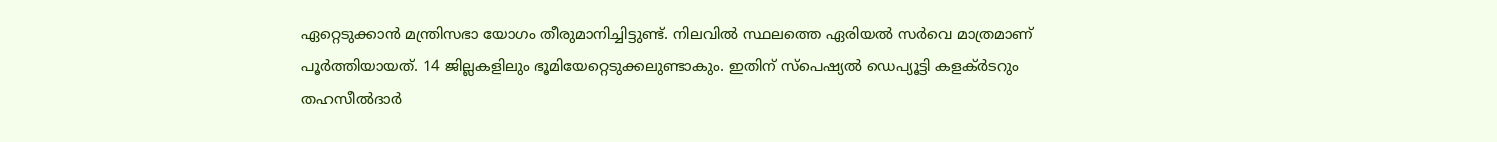ഏറ്റെടുക്കാൻ മന്ത്രിസഭാ യോഗം തീരുമാനിച്ചിട്ടുണ്ട്. നിലവിൽ സ്ഥലത്തെ ഏരിയൽ സർവെ മാത്രമാണ് പൂർത്തിയായത്. 14 ജില്ലകളിലും ഭൂമിയേ‌റ്റെടുക്കലുണ്ടാകും. ഇതിന് സ്‌പെഷ്യൽ ഡെപ്യൂട്ടി കളക്‌ർടറും തഹസീൽദാർ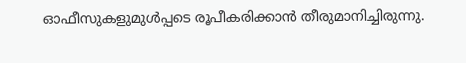ഓഫീസുകളുമുൾപ്പടെ രൂപീകരിക്കാൻ തീരുമാനിച്ചിരുന്നു.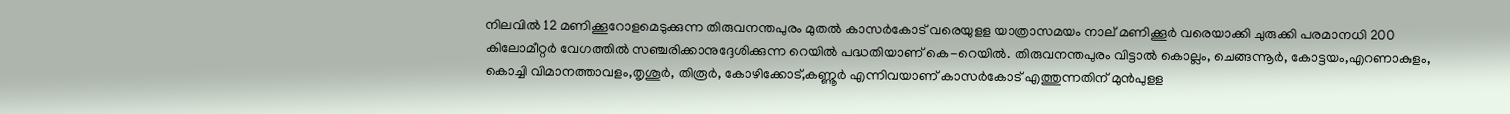നിലവിൽ 12 മണിക്കൂറോളമെടുക്കുന്ന തിരുവനന്തപുരം മുതൽ കാസർകോട് വരെയുള‌ള യാത്രാസമയം നാല് മണിക്കൂർ വരെയാക്കി ചുരുക്കി പരമാനധി 200 കിലോമീ‌റ്റ‌ർ വേഗത്തിൽ സഞ്ചരിക്കാനുദ്ദേശിക്കുന്ന റെയിൽ പദ്ധതിയാണ് കെ-റെയിൽ. തിരുവനന്തപുരം വിട്ടാൽ കൊല്ലം, ചെങ്ങന്നൂർ, കോട്ടയം,എറണാകുളം, കൊച്ചി വിമാനത്താവളം,തൃശൂ‌ർ, തിരൂർ, കോഴിക്കോട്,കണ്ണൂർ എന്നിവയാണ് കാസർകോട് എത്തുന്നതിന് മുൻപുള‌ള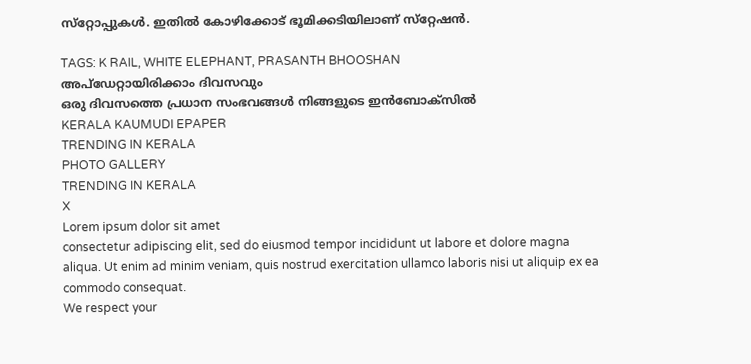സ്‌റ്റോപ്പുകൾ. ഇതിൽ കോഴിക്കോട് ഭൂമിക്കടിയിലാണ് സ്‌റ്റേഷൻ.

TAGS: K RAIL, WHITE ELEPHANT, PRASANTH BHOOSHAN
അപ്ഡേറ്റായിരിക്കാം ദിവസവും
ഒരു ദിവസത്തെ പ്രധാന സംഭവങ്ങൾ നിങ്ങളുടെ ഇൻബോക്സിൽ
KERALA KAUMUDI EPAPER
TRENDING IN KERALA
PHOTO GALLERY
TRENDING IN KERALA
X
Lorem ipsum dolor sit amet
consectetur adipiscing elit, sed do eiusmod tempor incididunt ut labore et dolore magna aliqua. Ut enim ad minim veniam, quis nostrud exercitation ullamco laboris nisi ut aliquip ex ea commodo consequat.
We respect your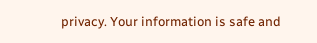privacy. Your information is safe and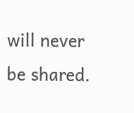will never be shared.